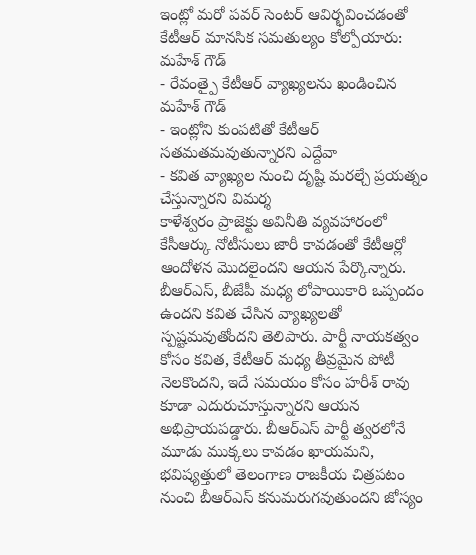ఇంట్లో మరో పవర్ సెంటర్ ఆవిర్భవించడంతో కేటీఆర్ మానసిక సమతుల్యం కోల్పోయారు: మహేశ్ గౌడ్
- రేవంత్పై కేటీఆర్ వ్యాఖ్యలను ఖండించిన మహేశ్ గౌడ్
- ఇంట్లోని కుంపటితో కేటీఆర్ సతమతమవుతున్నారని ఎద్దేవా
- కవిత వ్యాఖ్యల నుంచి దృష్టి మరల్చే ప్రయత్నం చేస్తున్నారని విమర్శ
కాళేశ్వరం ప్రాజెక్టు అవినీతి వ్యవహారంలో కేసీఆర్కు నోటీసులు జారీ కావడంతో కేటీఆర్లో ఆందోళన మొదలైందని ఆయన పేర్కొన్నారు. బీఆర్ఎస్, బీజేపీ మధ్య లోపాయికారి ఒప్పందం ఉందని కవిత చేసిన వ్యాఖ్యలతో స్పష్టమవుతోందని తెలిపారు. పార్టీ నాయకత్వం కోసం కవిత, కేటీఆర్ మధ్య తీవ్రమైన పోటీ నెలకొందని, ఇదే సమయం కోసం హరీశ్ రావు కూడా ఎదురుచూస్తున్నారని ఆయన అభిప్రాయపడ్డారు. బీఆర్ఎస్ పార్టీ త్వరలోనే మూడు ముక్కలు కావడం ఖాయమని, భవిష్యత్తులో తెలంగాణ రాజకీయ చిత్రపటం నుంచి బీఆర్ఎస్ కనుమరుగవుతుందని జోస్యం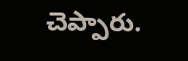చెప్పారు.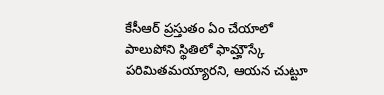కేసీఆర్ ప్రస్తుతం ఏం చేయాలో పాలుపోని స్థితిలో ఫామ్హౌస్కే పరిమితమయ్యారని, ఆయన చుట్టూ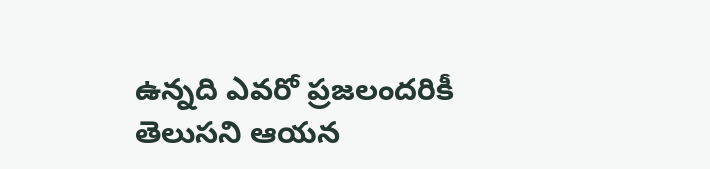ఉన్నది ఎవరో ప్రజలందరికీ తెలుసని ఆయన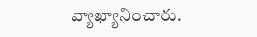వ్యాఖ్యానించారు.